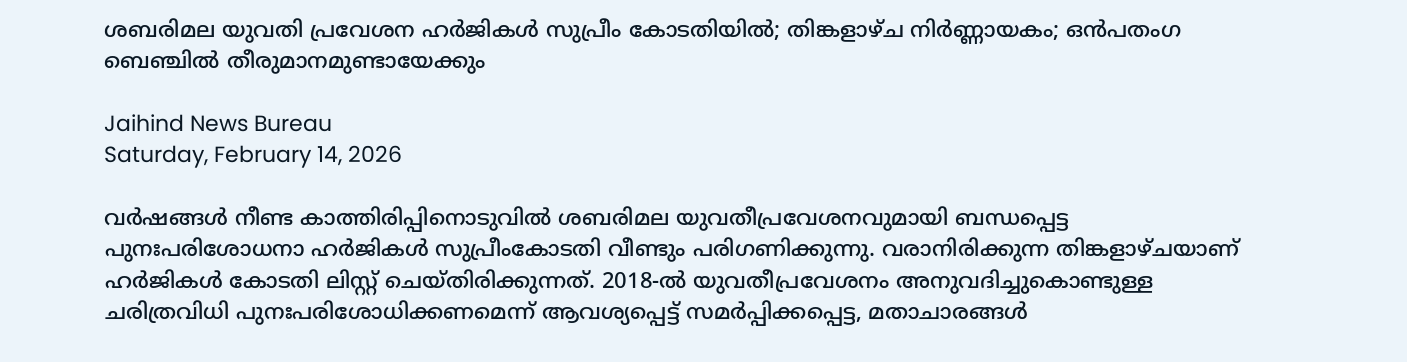ശബരിമല യുവതി പ്രവേശന ഹര്‍ജികള്‍ സുപ്രീം കോടതിയില്‍; തിങ്കളാഴ്ച നിർണ്ണായകം; ഒൻപതംഗ ബെഞ്ചിൽ തീരുമാനമുണ്ടായേക്കും

Jaihind News Bureau
Saturday, February 14, 2026

വർഷങ്ങൾ നീണ്ട കാത്തിരിപ്പിനൊടുവിൽ ശബരിമല യുവതീപ്രവേശനവുമായി ബന്ധപ്പെട്ട പുനഃപരിശോധനാ ഹർജികൾ സുപ്രീംകോടതി വീണ്ടും പരിഗണിക്കുന്നു. വരാനിരിക്കുന്ന തിങ്കളാഴ്ചയാണ് ഹർജികൾ കോടതി ലിസ്റ്റ് ചെയ്തിരിക്കുന്നത്. 2018-ൽ യുവതീപ്രവേശനം അനുവദിച്ചുകൊണ്ടുള്ള ചരിത്രവിധി പുനഃപരിശോധിക്കണമെന്ന് ആവശ്യപ്പെട്ട് സമർപ്പിക്കപ്പെട്ട, മതാചാരങ്ങൾ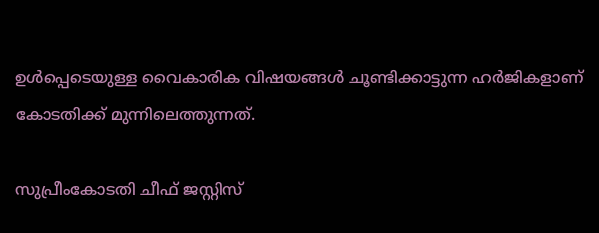ഉൾപ്പെടെയുള്ള വൈകാരിക വിഷയങ്ങൾ ചൂണ്ടിക്കാട്ടുന്ന ഹർജികളാണ് കോടതിക്ക് മുന്നിലെത്തുന്നത്.

സുപ്രീംകോടതി ചീഫ് ജസ്റ്റിസ്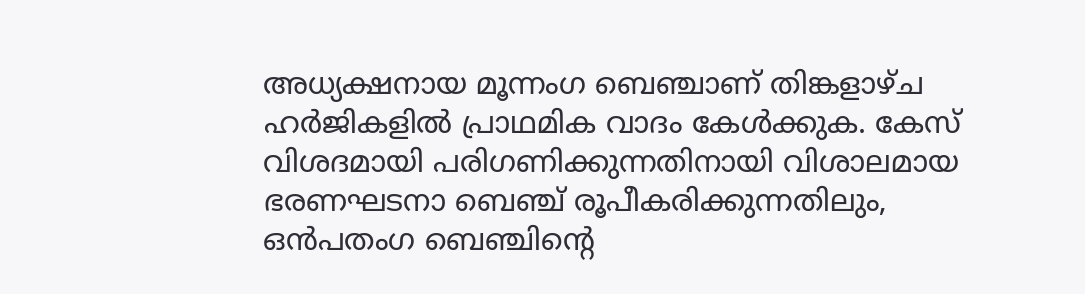അധ്യക്ഷനായ മൂന്നംഗ ബെഞ്ചാണ് തിങ്കളാഴ്ച ഹർജികളിൽ പ്രാഥമിക വാദം കേൾക്കുക. കേസ് വിശദമായി പരിഗണിക്കുന്നതിനായി വിശാലമായ ഭരണഘടനാ ബെഞ്ച് രൂപീകരിക്കുന്നതിലും, ഒൻപതംഗ ബെഞ്ചിന്റെ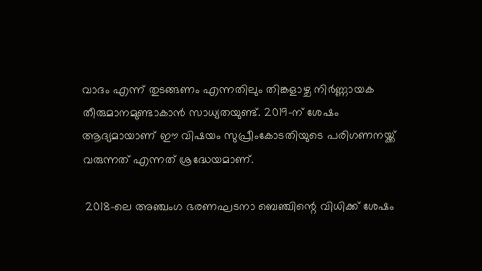വാദം എന്ന് തുടങ്ങണം എന്നതിലും തിങ്കളാഴ്ച നിർണ്ണായക തീരുമാനമുണ്ടാകാൻ സാധ്യതയുണ്ട്. 2019-ന് ശേഷം ആദ്യമായാണ് ഈ വിഷയം സുപ്രീംകോടതിയുടെ പരിഗണനയ്ക്ക് വരുന്നത് എന്നത് ശ്രദ്ധേയമാണ്.

 2018-ലെ അഞ്ചംഗ ഭരണഘടനാ ബെഞ്ചിന്റെ വിധിക്ക് ശേഷം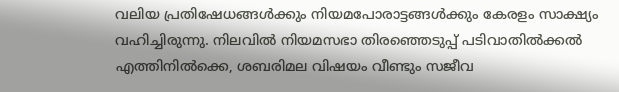വലിയ പ്രതിഷേധങ്ങൾക്കും നിയമപോരാട്ടങ്ങൾക്കും കേരളം സാക്ഷ്യം വഹിച്ചിരുന്നു. നിലവിൽ നിയമസഭാ തിരഞ്ഞെടുപ്പ് പടിവാതിൽക്കൽ എത്തിനിൽക്കെ, ശബരിമല വിഷയം വീണ്ടും സജീവ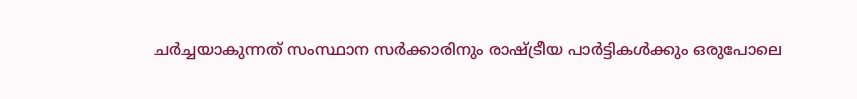ചർച്ചയാകുന്നത് സംസ്ഥാന സർക്കാരിനും രാഷ്ട്രീയ പാർട്ടികൾക്കും ഒരുപോലെ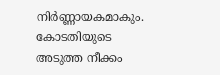നിർണ്ണായകമാകും. കോടതിയുടെ അടുത്ത നീക്കം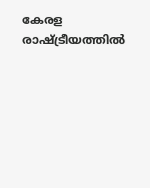കേരള രാഷ്ട്രീയത്തിൽ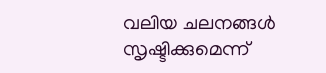വലിയ ചലനങ്ങൾ സൃഷ്ടിക്കുമെന്ന്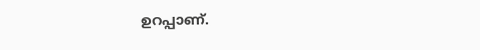ഉറപ്പാണ്.